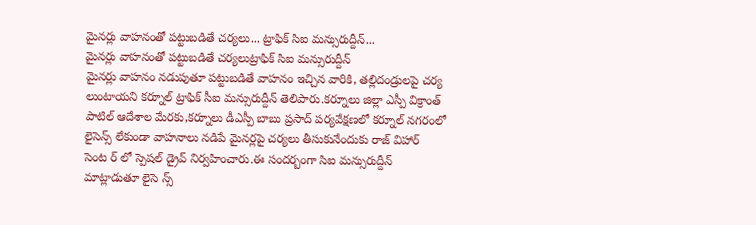మైనర్లు వాహనంతో పట్టుబడితే చర్యలు... ట్రాఫిక్ సిఐ మన్సురుద్దీన్...
మైనర్లు వాహనంతో పట్టుబడితే చర్యలుట్రాఫిక్ సిఐ మన్సురుద్దీన్
మైనర్లు వాహనం నడుపుతూ పట్టుబడితే వాహనం ఇచ్చిన వారికి, తల్లిదండ్రులపై చర్య లుంటాయని కర్నూల్ ట్రాఫిక్ సీఐ మన్సురుద్దీన్ తెలిపారు.కర్నూలు జిల్లా ఎస్పీ విక్రాంత్ పాటిల్ ఆదేశాల మేరకు,కర్నూలు డీఎస్పీ బాబు ప్రసాద్ పర్యవేక్షణలో కర్నూల్ నగరంలో లైసెన్స్ లేకుండా వాహనాలు నడిపే మైనర్లపై చర్యలు తీసుకునేందుకు రాజ్ విహార్ సెంట ర్ లో స్పెషల్ డ్రైవ్ నిర్వహించారు.ఈ సందర్బంగా సిఐ మన్సురుద్దీన్ మాట్లాడుతూ లైసె న్స్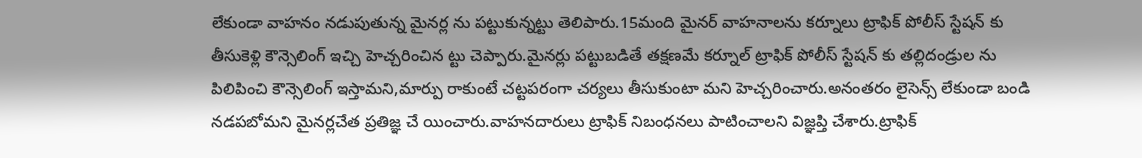లేకుండా వాహనం నడుపుతున్న మైనర్ల ను పట్టుకున్నట్టు తెలిపారు.15మంది మైనర్ వాహనాలను కర్నూలు ట్రాఫిక్ పోలీస్ స్టేషన్ కు తీసుకెళ్లి కౌన్సెలింగ్ ఇచ్చి హెచ్చరించిన ట్టు చెప్పారు.మైనర్లు పట్టుబడితే తక్షణమే కర్నూల్ ట్రాఫిక్ పోలీస్ స్టేషన్ కు తల్లిదండ్రుల ను పిలిపించి కౌన్సెలింగ్ ఇస్తామని,మార్పు రాకుంటే చట్టపరంగా చర్యలు తీసుకుంటా మని హెచ్చరించారు.అనంతరం లైసెన్స్ లేకుండా బండి నడపబోమని మైనర్లచేత ప్రతిజ్ఞ చే యించారు.వాహనదారులు ట్రాఫిక్ నిబంధనలు పాటించాలని విజ్ఞప్తి చేశారు.ట్రాఫిక్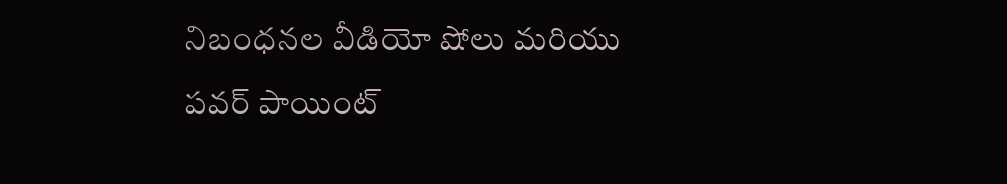నిబంధనల వీడియో షోలు మరియు పవర్ పాయింట్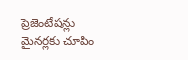ప్రెజెంటేషన్లు మైనర్లకు చూపిం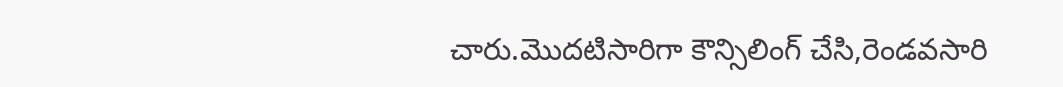చారు.మొదటిసారిగా కౌన్సిలింగ్ చేసి,రెండవసారి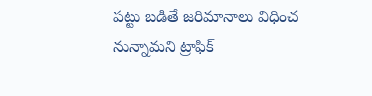పట్టు బడితే జరిమానాలు విధించ నున్నామని ట్రాఫిక్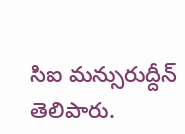సిఐ మన్సురుద్దీన్ తెలిపారు.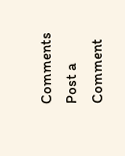Comments
Post a Comment